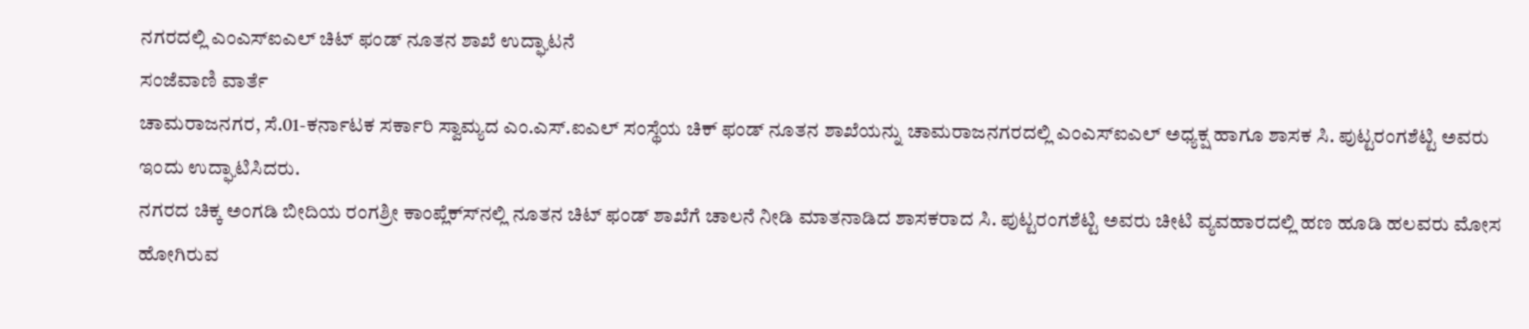ನಗರದಲ್ಲಿ ಎಂಎಸ್‍ಐಎಲ್ ಚಿಟ್ ಫಂಡ್ ನೂತನ ಶಾಖೆ ಉದ್ಘಾಟನೆ
ಸಂಜೆವಾಣಿ ವಾರ್ತೆ
ಚಾಮರಾಜನಗರ, ಸೆ.01-ಕರ್ನಾಟಕ ಸರ್ಕಾರಿ ಸ್ವಾಮ್ಯದ ಎಂ.ಎಸ್.ಐಎಲ್ ಸಂಸ್ಥೆಯ ಚಿಕ್ ಫಂಡ್ ನೂತನ ಶಾಖೆಯನ್ನು ಚಾಮರಾಜನಗರದಲ್ಲಿ ಎಂಎಸ್‍ಐಎಲ್ ಅಧ್ಯಕ್ಷ ಹಾಗೂ ಶಾಸಕ ಸಿ. ಪುಟ್ಟರಂಗಶೆಟ್ಟಿ ಅವರು ಇಂದು ಉದ್ಘಾಟಿಸಿದರು.
ನಗರದ ಚಿಕ್ಕ ಅಂಗಡಿ ಬೀದಿಯ ರಂಗಶ್ರೀ ಕಾಂಪ್ಲೆಕ್ಸ್‍ನಲ್ಲಿ ನೂತನ ಚಿಟ್ ಫಂಡ್ ಶಾಖೆಗೆ ಚಾಲನೆ ನೀಡಿ ಮಾತನಾಡಿದ ಶಾಸಕರಾದ ಸಿ. ಪುಟ್ಟರಂಗಶೆಟ್ಟಿ ಅವರು ಚೀಟಿ ವ್ಯವಹಾರದಲ್ಲಿ ಹಣ ಹೂಡಿ ಹಲವರು ಮೋಸ ಹೋಗಿರುವ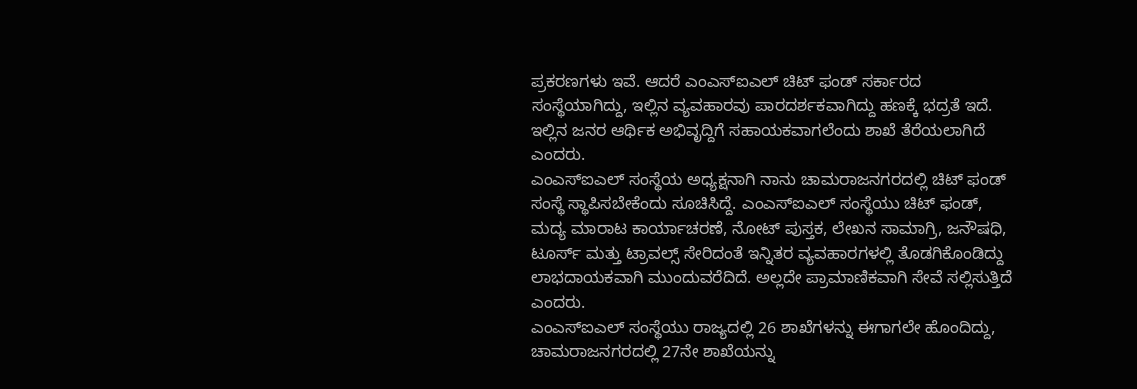ಪ್ರಕರಣಗಳು ಇವೆ. ಆದರೆ ಎಂಎಸ್‍ಐಎಲ್ ಚಿಟ್ ಫಂಡ್ ಸರ್ಕಾರದ ಸಂಸ್ಥೆಯಾಗಿದ್ದು, ಇಲ್ಲಿನ ವ್ಯವಹಾರವು ಪಾರದರ್ಶಕವಾಗಿದ್ದು ಹಣಕ್ಕೆ ಭದ್ರತೆ ಇದೆ. ಇಲ್ಲಿನ ಜನರ ಆರ್ಥಿಕ ಅಭಿವೃದ್ದಿಗೆ ಸಹಾಯಕವಾಗಲೆಂದು ಶಾಖೆ ತೆರೆಯಲಾಗಿದೆ ಎಂದರು.
ಎಂಎಸ್‍ಐಎಲ್ ಸಂಸ್ಥೆಯ ಅಧ್ಯಕ್ಷನಾಗಿ ನಾನು ಚಾಮರಾಜನಗರದಲ್ಲಿ ಚಿಟ್ ಫಂಡ್ ಸಂಸ್ಥೆ ಸ್ಥಾಪಿಸಬೇಕೆಂದು ಸೂಚಿಸಿದ್ದೆ. ಎಂಎಸ್‍ಐಎಲ್ ಸಂಸ್ಥೆಯು ಚಿಟ್ ಫಂಡ್, ಮದ್ಯ ಮಾರಾಟ ಕಾರ್ಯಾಚರಣೆ, ನೋಟ್ ಪುಸ್ತಕ, ಲೇಖನ ಸಾಮಾಗ್ರಿ, ಜನೌಷಧಿ, ಟೂರ್ಸ್ ಮತ್ತು ಟ್ರಾವಲ್ಸ್ ಸೇರಿದಂತೆ ಇನ್ನಿತರ ವ್ಯವಹಾರಗಳಲ್ಲಿ ತೊಡಗಿಕೊಂಡಿದ್ದು ಲಾಭದಾಯಕವಾಗಿ ಮುಂದುವರೆದಿದೆ. ಅಲ್ಲದೇ ಪ್ರಾಮಾಣಿಕವಾಗಿ ಸೇವೆ ಸಲ್ಲಿಸುತ್ತಿದೆ ಎಂದರು.
ಎಂಎಸ್‍ಐಎಲ್ ಸಂಸ್ಥೆಯು ರಾಜ್ಯದಲ್ಲಿ 26 ಶಾಖೆಗಳನ್ನು ಈಗಾಗಲೇ ಹೊಂದಿದ್ದು, ಚಾಮರಾಜನಗರದಲ್ಲಿ 27ನೇ ಶಾಖೆಯನ್ನು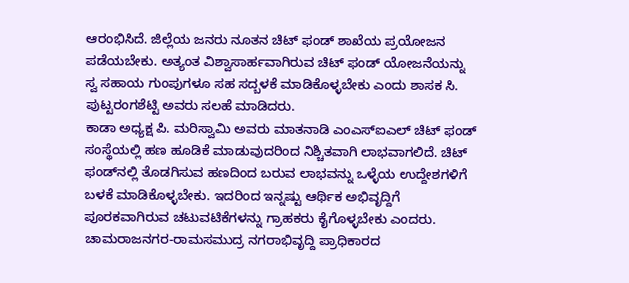ಆರಂಭಿಸಿದೆ. ಜಿಲ್ಲೆಯ ಜನರು ನೂತನ ಚಿಟ್ ಫಂಡ್ ಶಾಖೆಯ ಪ್ರಯೋಜನ ಪಡೆಯಬೇಕು. ಅತ್ಯಂತ ವಿಶ್ವಾಸಾರ್ಹವಾಗಿರುವ ಚಿಟ್ ಫಂಡ್ ಯೋಜನೆಯನ್ನು ಸ್ವ ಸಹಾಯ ಗುಂಪುಗಳೂ ಸಹ ಸದ್ಬಳಕೆ ಮಾಡಿಕೊಳ್ಳಬೇಕು ಎಂದು ಶಾಸಕ ಸಿ. ಪುಟ್ಟರಂಗಶೆಟ್ಟಿ ಅವರು ಸಲಹೆ ಮಾಡಿದರು.
ಕಾಡಾ ಅಧ್ಯಕ್ಷ ಪಿ. ಮರಿಸ್ವಾಮಿ ಅವರು ಮಾತನಾಡಿ ಎಂಎಸ್‍ಐಎಲ್ ಚಿಟ್ ಫಂಡ್ ಸಂಸ್ಥೆಯಲ್ಲಿ ಹಣ ಹೂಡಿಕೆ ಮಾಡುವುದರಿಂದ ನಿಶ್ಚಿತವಾಗಿ ಲಾಭವಾಗಲಿದೆ. ಚಿಟ್ ಫಂಡ್‍ನಲ್ಲಿ ತೊಡಗಿಸುವ ಹಣದಿಂದ ಬರುವ ಲಾಭವನ್ನು ಒಳ್ಳೆಯ ಉದ್ದೇಶಗಳಿಗೆ ಬಳಕೆ ಮಾಡಿಕೊಳ್ಳಬೇಕು. ಇದರಿಂದ ಇನ್ನಷ್ಟು ಆರ್ಥಿಕ ಅಭಿವೃದ್ದಿಗೆ ಪೂರಕವಾಗಿರುವ ಚಟುವಟಿಕೆಗಳನ್ನು ಗ್ರಾಹಕರು ಕೈಗೊಳ್ಳಬೇಕು ಎಂದರು.
ಚಾಮರಾಜನಗರ-ರಾಮಸಮುದ್ರ ನಗರಾಭಿವೃದ್ದಿ ಪ್ರಾಧಿಕಾರದ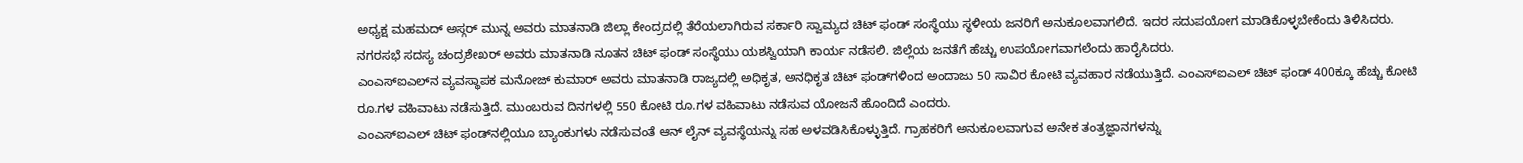ಅಧ್ಯಕ್ಷ ಮಹಮದ್ ಅಸ್ಗರ್ ಮುನ್ನ ಅವರು ಮಾತನಾಡಿ ಜಿಲ್ಲಾ ಕೇಂದ್ರದಲ್ಲಿ ತೆರೆಯಲಾಗಿರುವ ಸರ್ಕಾರಿ ಸ್ವಾಮ್ಯದ ಚಿಟ್ ಫಂಡ್ ಸಂಸ್ಥೆಯು ಸ್ಥಳೀಯ ಜನರಿಗೆ ಅನುಕೂಲವಾಗಲಿದೆ. ಇದರ ಸದುಪಯೋಗ ಮಾಡಿಕೊಳ್ಳಬೇಕೆಂದು ತಿಳಿಸಿದರು.
ನಗರಸಭೆ ಸದಸ್ಯ ಚಂದ್ರಶೇಖರ್ ಅವರು ಮಾತನಾಡಿ ನೂತನ ಚಿಟ್ ಫಂಡ್ ಸಂಸ್ಥೆಯು ಯಶಸ್ವಿಯಾಗಿ ಕಾರ್ಯ ನಡೆಸಲಿ. ಜಿಲ್ಲೆಯ ಜನತೆಗೆ ಹೆಚ್ಚು ಉಪಯೋಗವಾಗಲೆಂದು ಹಾರೈಸಿದರು.
ಎಂಎಸ್‍ಐಎಲ್‍ನ ವ್ಯವಸ್ಥಾಪಕ ಮನೋಜ್ ಕುಮಾರ್ ಅವರು ಮಾತನಾಡಿ ರಾಜ್ಯದಲ್ಲಿ ಅಧಿಕೃತ, ಅನಧಿಕೃತ ಚಿಟ್ ಫಂಡ್‍ಗಳಿಂದ ಅಂದಾಜು 50 ಸಾವಿರ ಕೋಟಿ ವ್ಯವಹಾರ ನಡೆಯುತ್ತಿದೆ. ಎಂಎಸ್‍ಐಎಲ್ ಚಿಟ್ ಫಂಡ್ 400ಕ್ಕೂ ಹೆಚ್ಚು ಕೋಟಿ ರೂ.ಗಳ ವಹಿವಾಟು ನಡೆಸುತ್ತಿದೆ. ಮುಂಬರುವ ದಿನಗಳಲ್ಲಿ 550 ಕೋಟಿ ರೂ.ಗಳ ವಹಿವಾಟು ನಡೆಸುವ ಯೋಜನೆ ಹೊಂದಿದೆ ಎಂದರು.
ಎಂಎಸ್‍ಐಎಲ್ ಚಿಟ್ ಫಂಡ್‍ನಲ್ಲಿಯೂ ಬ್ಯಾಂಕುಗಳು ನಡೆಸುವಂತೆ ಆನ್ ಲೈನ್ ವ್ಯವಸ್ಥೆಯನ್ನು ಸಹ ಅಳವಡಿಸಿಕೊಳ್ಳುತ್ತಿದೆ. ಗ್ರಾಹಕರಿಗೆ ಅನುಕೂಲವಾಗುವ ಅನೇಕ ತಂತ್ರಜ್ಞಾನಗಳನ್ನು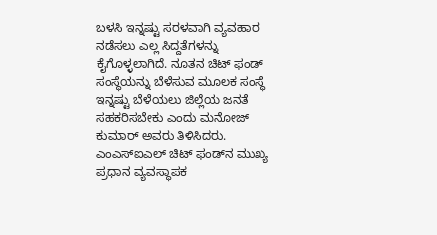ಬಳಸಿ ಇನ್ನಷ್ಟು ಸರಳವಾಗಿ ವ್ಯವಹಾರ ನಡೆಸಲು ಎಲ್ಲ ಸಿದ್ದತೆಗಳನ್ನು ಕೈಗೊಳ್ಳಲಾಗಿದೆ. ನೂತನ ಚಿಟ್ ಫಂಡ್ ಸಂಸ್ಥೆಯನ್ನು ಬೆಳೆಸುವ ಮೂಲಕ ಸಂಸ್ಥೆ ಇನ್ನಷ್ಟು ಬೆಳೆಯಲು ಜಿಲ್ಲೆಯ ಜನತೆ ಸಹಕರಿಸಬೇಕು ಎಂದು ಮನೋಜ್ ಕುಮಾರ್ ಅವರು ತಿಳಿಸಿದರು.
ಎಂಎಸ್‍ಐಎಲ್ ಚಿಟ್ ಫಂಡ್‍ನ ಮುಖ್ಯ ಪ್ರಧಾನ ವ್ಯವಸ್ಥಾಪಕ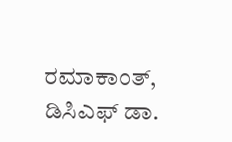ರಮಾಕಾಂತ್, ಡಿಸಿಎಫ್ ಡಾ.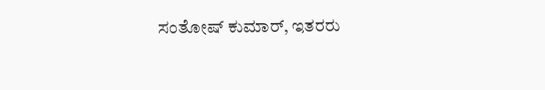ಸಂತೋಷ್ ಕುಮಾರ್, ಇತರರು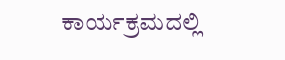ಕಾರ್ಯಕ್ರಮದಲ್ಲಿ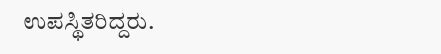ಉಪಸ್ಥಿತರಿದ್ದರು.